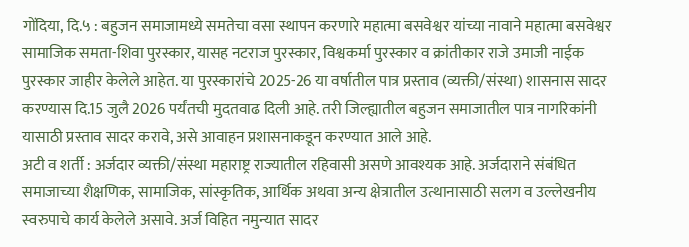गोंदिया, दि.५ : बहुजन समाजामध्ये समतेचा वसा स्थापन करणारे महात्मा बसवेश्वर यांच्या नावाने महात्मा बसवेश्वर सामाजिक समता-शिवा पुरस्कार, यासह नटराज पुरस्कार, विश्वकर्मा पुरस्कार व क्रांतीकार राजे उमाजी नाईक पुरस्कार जाहीर केलेले आहेत. या पुरस्कारांचे 2025-26 या वर्षातील पात्र प्रस्ताव (व्यक्ती/संस्था) शासनास सादर करण्यास दि.15 जुलै 2026 पर्यंतची मुदतवाढ दिली आहे. तरी जिल्ह्यातील बहुजन समाजातील पात्र नागरिकांनी यासाठी प्रस्ताव सादर करावे, असे आवाहन प्रशासनाकडून करण्यात आले आहे.
अटी व शर्ती : अर्जदार व्यक्ती/संस्था महाराष्ट्र राज्यातील रहिवासी असणे आवश्यक आहे. अर्जदाराने संबंधित समाजाच्या शैक्षणिक, सामाजिक, सांस्कृतिक, आर्थिक अथवा अन्य क्षेत्रातील उत्थानासाठी सलग व उल्लेखनीय स्वरुपाचे कार्य केलेले असावे. अर्ज विहित नमुन्यात सादर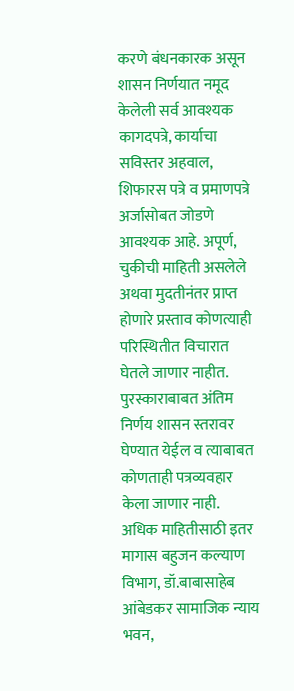करणे बंधनकारक असून शासन निर्णयात नमूद केलेली सर्व आवश्यक कागदपत्रे, कार्याचा सविस्तर अहवाल, शिफारस पत्रे व प्रमाणपत्रे अर्जासोबत जोडणे आवश्यक आहे. अपूर्ण, चुकीची माहिती असलेले अथवा मुदतीनंतर प्राप्त होणारे प्रस्ताव कोणत्याही परिस्थितीत विचारात घेतले जाणार नाहीत. पुरस्काराबाबत अंतिम निर्णय शासन स्तरावर घेण्यात येईल व त्याबाबत कोणताही पत्रव्यवहार केला जाणार नाही.
अधिक माहितीसाठी इतर मागास बहुजन कल्याण विभाग, डॉ.बाबासाहेब आंबेडकर सामाजिक न्याय भवन,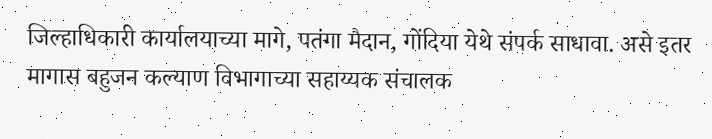जिल्हाधिकारी कार्यालयाच्या मागे, पतंगा मैदान, गोंदिया येथे संपर्क साधावा. असे इतर मागास बहुजन कल्याण विभागाच्या सहाय्यक संचालक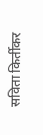सविता किर्तीकर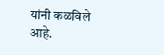यांनी कळविले आहे.